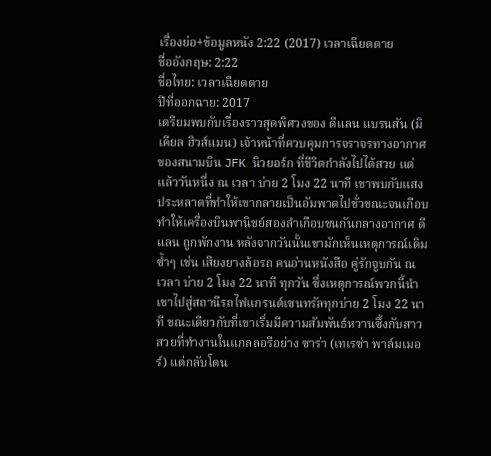เรื่องย่อ+ข้อมูลหนัง 2:22 (2017) เวลาเฉียดตาย
ชื่ออังกฤษ: 2:22
ชื่อไทย: เวลาเฉียดตาย
ปีที่ออกฉาย: 2017
เตรียมพบกับเรื่องราวสุดพิศวงของ ดีแลน แบรนสัน (มิเคียล ฮิวส์แมน) เจ้าหน้าที่ควบคุมการจราจรทางอากาศของสนามบิน JFK นิวยอร์ก ที่ชีวิตกำลังไปได้สวย แต่แล้ววันหนึ่ง ณ เวลา บ่าย 2 โมง 22 นาที เขาพบกับแสงประหลาดที่ทำให้เขากลายเป็นอัมพาตไปชั่วขณะจนเกือบทำให้เครื่องบินพานิชย์สองลำเกือบชนกันกลางอากาศ ดีแลน ถูกพักงาน หลังจากวันนั้นเขามักเห็นเหตุการณ์เดิมซ้ำๆ เช่น เสียงยางล้อรถ คนอ่านหนังสือ คู่รักจูบกัน ณ เวลา บ่าย 2 โมง 22 นาที ทุกวัน ซึ่งเหตุการณ์พวกนี้นำเขาไปสู่สถานีรถไฟแกรนด์เซนทรัลทุกบ่าย 2 โมง 22 นาที ขณะเดียวกับที่เขาเริ่มมีความสัมพันธ์หวานซึ้งกับสาวสวยที่ทำงานในแกลลอรีอย่าง ซาร่า (เทเรซ่า พาล์มเมอร์) แต่กลับโดน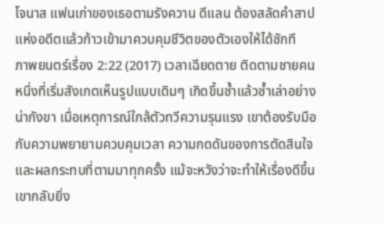โจนาส แฟนเก่าของเธอตามรังควาน ดีแลน ต้องสลัดคำสาปแห่งอดีตแล้วก้าวเข้ามาควบคุมชีวิตของตัวเองให้ได้ซักที
ภาพยนตร์เรื่อง 2:22 (2017) เวลาเฉียดตาย ติดตามชายคนหนึ่งที่เริ่มสังเกตเห็นรูปแบบเดิมๆ เกิดขึ้นซ้ำแล้วซ้ำเล่าอย่างน่ากังขา เมื่อเหตุการณ์ใกล้ตัวทวีความรุนแรง เขาต้องรับมือกับความพยายามควบคุมเวลา ความกดดันของการตัดสินใจ และผลกระทบที่ตามมาทุกครั้ง แม้จะหวังว่าจะทำให้เรื่องดีขึ้น เขากลับยิ่ง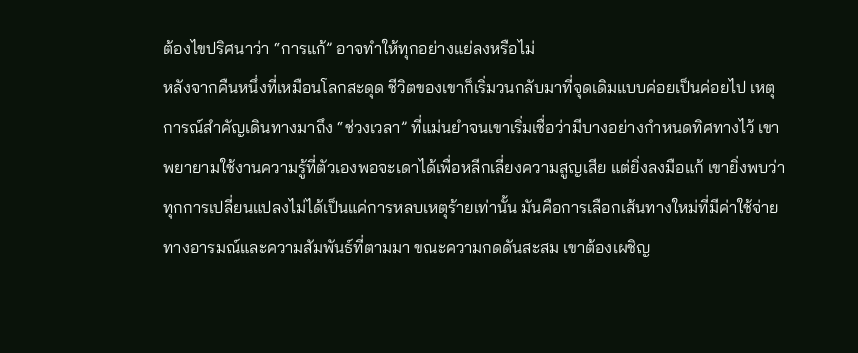ต้องไขปริศนาว่า “การแก้” อาจทำให้ทุกอย่างแย่ลงหรือไม่
หลังจากคืนหนึ่งที่เหมือนโลกสะดุด ชีวิตของเขาก็เริ่มวนกลับมาที่จุดเดิมแบบค่อยเป็นค่อยไป เหตุการณ์สำคัญเดินทางมาถึง “ช่วงเวลา” ที่แม่นยำจนเขาเริ่มเชื่อว่ามีบางอย่างกำหนดทิศทางไว้ เขาพยายามใช้งานความรู้ที่ตัวเองพอจะเดาได้เพื่อหลีกเลี่ยงความสูญเสีย แต่ยิ่งลงมือแก้ เขายิ่งพบว่าทุกการเปลี่ยนแปลงไม่ได้เป็นแค่การหลบเหตุร้ายเท่านั้น มันคือการเลือกเส้นทางใหม่ที่มีค่าใช้จ่ายทางอารมณ์และความสัมพันธ์ที่ตามมา ขณะความกดดันสะสม เขาต้องเผชิญ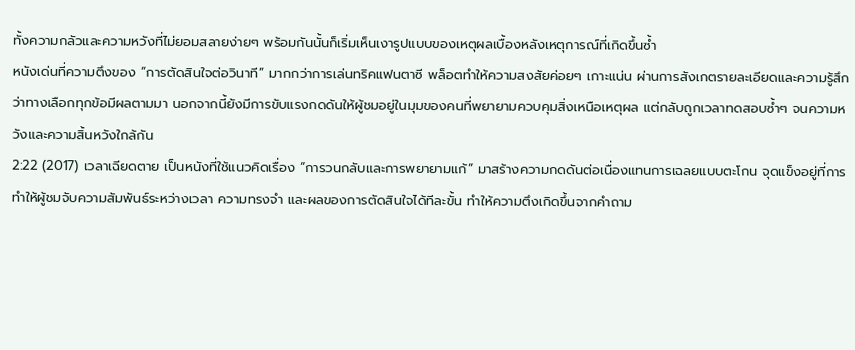ทั้งความกลัวและความหวังที่ไม่ยอมสลายง่ายๆ พร้อมกันนั้นก็เริ่มเห็นเงารูปแบบของเหตุผลเบื้องหลังเหตุการณ์ที่เกิดขึ้นซ้ำ
หนังเด่นที่ความตึงของ “การตัดสินใจต่อวินาที” มากกว่าการเล่นทริคแฟนตาซี พล็อตทำให้ความสงสัยค่อยๆ เกาะแน่น ผ่านการสังเกตรายละเอียดและความรู้สึกว่าทางเลือกทุกข้อมีผลตามมา นอกจากนี้ยังมีการขับแรงกดดันให้ผู้ชมอยู่ในมุมของคนที่พยายามควบคุมสิ่งเหนือเหตุผล แต่กลับถูกเวลาทดสอบซ้ำๆ จนความหวังและความสิ้นหวังใกล้กัน
2:22 (2017) เวลาเฉียดตาย เป็นหนังที่ใช้แนวคิดเรื่อง “การวนกลับและการพยายามแก้” มาสร้างความกดดันต่อเนื่องแทนการเฉลยแบบตะโกน จุดแข็งอยู่ที่การทำให้ผู้ชมจับความสัมพันธ์ระหว่างเวลา ความทรงจำ และผลของการตัดสินใจได้ทีละขั้น ทำให้ความตึงเกิดขึ้นจากคำถาม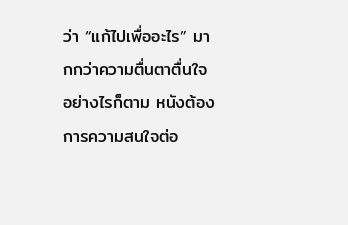ว่า “แก้ไปเพื่ออะไร” มากกว่าความตื่นตาตื่นใจ อย่างไรก็ตาม หนังต้องการความสนใจต่อ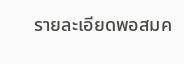รายละเอียดพอสมค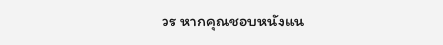วร หากคุณชอบหนังแน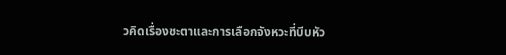วคิดเรื่องชะตาและการเลือกจังหวะที่บีบหัว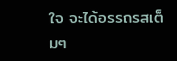ใจ จะได้อรรถรสเต็มๆ